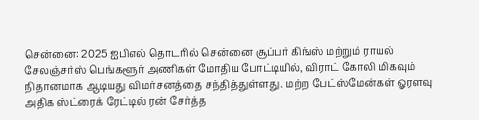சென்னை: 2025 ஐபிஎல் தொடரில் சென்னை சூப்பர் கிங்ஸ் மற்றும் ராயல் சேலஞ்சர்ஸ் பெங்களூர் அணிகள் மோதிய போட்டியில், விராட் கோலி மிகவும் நிதானமாக ஆடியது விமர்சனத்தை சந்தித்துள்ளது. மற்ற பேட்ஸ்மேன்கள் ஓரளவு அதிக ஸ்ட்ரைக் ரேட்டில் ரன் சேர்த்த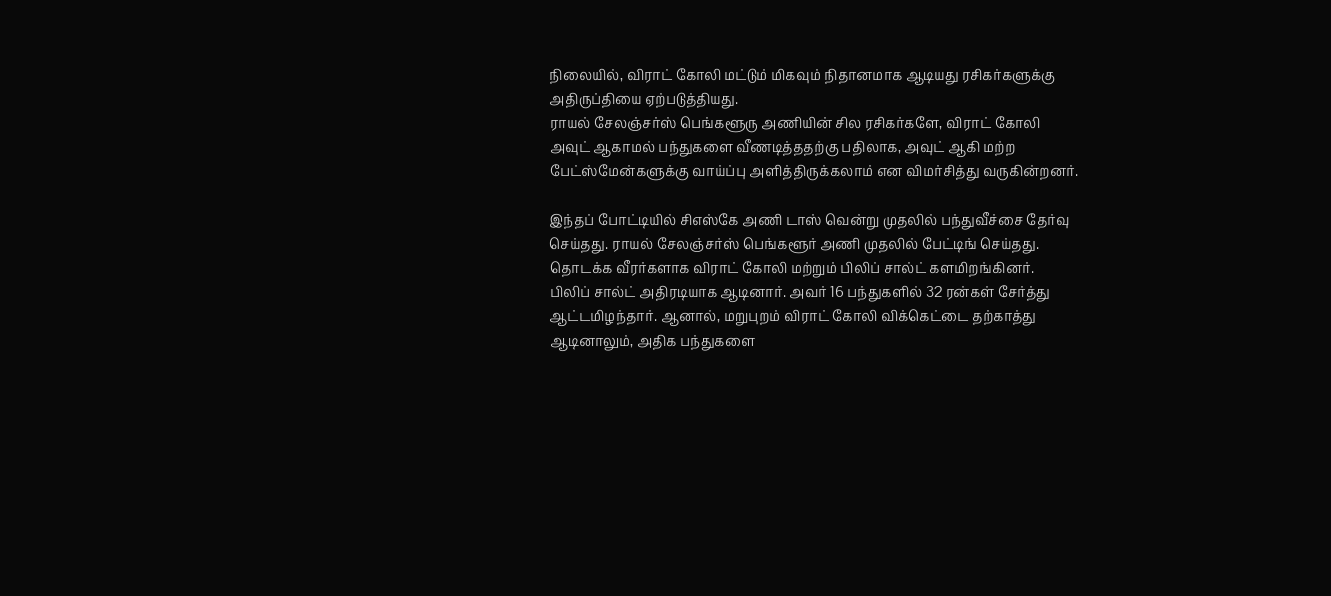நிலையில், விராட் கோலி மட்டும் மிகவும் நிதானமாக ஆடியது ரசிகர்களுக்கு அதிருப்தியை ஏற்படுத்தியது.
ராயல் சேலஞ்சர்ஸ் பெங்களூரு அணியின் சில ரசிகர்களே, விராட் கோலி அவுட் ஆகாமல் பந்துகளை வீணடித்ததற்கு பதிலாக, அவுட் ஆகி மற்ற பேட்ஸ்மேன்களுக்கு வாய்ப்பு அளித்திருக்கலாம் என விமர்சித்து வருகின்றனர்.

இந்தப் போட்டியில் சிஎஸ்கே அணி டாஸ் வென்று முதலில் பந்துவீச்சை தேர்வு செய்தது. ராயல் சேலஞ்சர்ஸ் பெங்களூர் அணி முதலில் பேட்டிங் செய்தது. தொடக்க வீரர்களாக விராட் கோலி மற்றும் பிலிப் சால்ட் களமிறங்கினர்.
பிலிப் சால்ட் அதிரடியாக ஆடினார். அவர் 16 பந்துகளில் 32 ரன்கள் சேர்த்து ஆட்டமிழந்தார். ஆனால், மறுபுறம் விராட் கோலி விக்கெட்டை தற்காத்து ஆடினாலும், அதிக பந்துகளை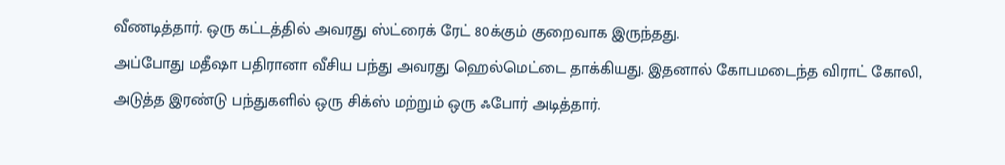வீணடித்தார். ஒரு கட்டத்தில் அவரது ஸ்ட்ரைக் ரேட் 80க்கும் குறைவாக இருந்தது.
அப்போது மதீஷா பதிரானா வீசிய பந்து அவரது ஹெல்மெட்டை தாக்கியது. இதனால் கோபமடைந்த விராட் கோலி, அடுத்த இரண்டு பந்துகளில் ஒரு சிக்ஸ் மற்றும் ஒரு ஃபோர் அடித்தார்.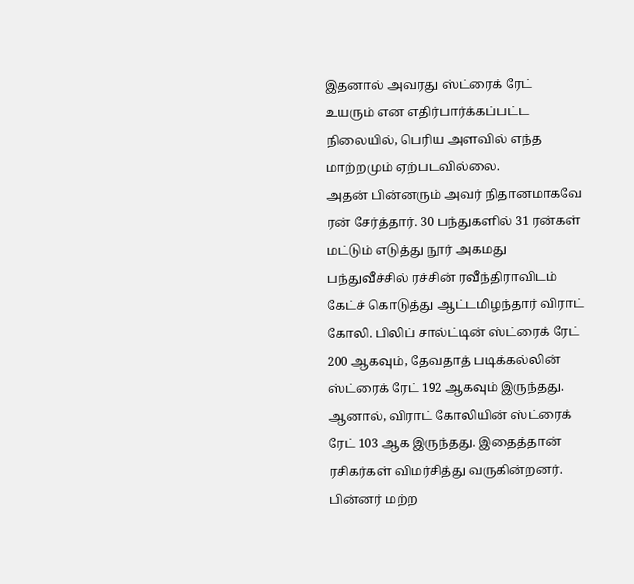இதனால் அவரது ஸ்ட்ரைக் ரேட் உயரும் என எதிர்பார்க்கப்பட்ட நிலையில், பெரிய அளவில் எந்த மாற்றமும் ஏற்படவில்லை.
அதன் பின்னரும் அவர் நிதானமாகவே ரன் சேர்த்தார். 30 பந்துகளில் 31 ரன்கள் மட்டும் எடுத்து நூர் அகமது பந்துவீச்சில் ரச்சின் ரவீந்திராவிடம் கேட்ச் கொடுத்து ஆட்டமிழந்தார் விராட் கோலி. பிலிப் சால்ட்டின் ஸ்ட்ரைக் ரேட் 200 ஆகவும், தேவதாத் படிக்கல்லின் ஸ்ட்ரைக் ரேட் 192 ஆகவும் இருந்தது. ஆனால், விராட் கோலியின் ஸ்ட்ரைக் ரேட் 103 ஆக இருந்தது. இதைத்தான் ரசிகர்கள் விமர்சித்து வருகின்றனர்.
பின்னர் மற்ற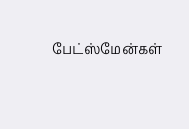பேட்ஸ்மேன்கள்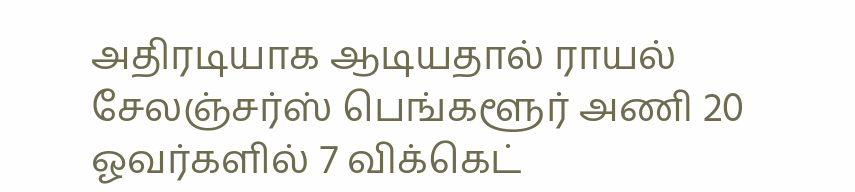அதிரடியாக ஆடியதால் ராயல் சேலஞ்சர்ஸ் பெங்களூர் அணி 20 ஓவர்களில் 7 விக்கெட்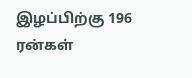இழப்பிற்கு 196 ரன்கள்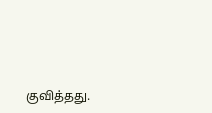குவித்தது.